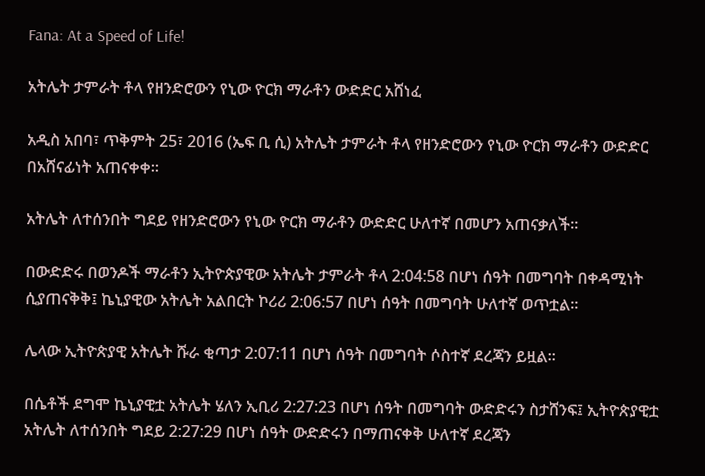Fana: At a Speed of Life!

አትሌት ታምራት ቶላ የዘንድሮውን የኒው ዮርክ ማራቶን ውድድር አሸነፈ

አዲስ አበባ፣ ጥቅምት 25፣ 2016 (ኤፍ ቢ ሲ) አትሌት ታምራት ቶላ የዘንድሮውን የኒው ዮርክ ማራቶን ውድድር በአሸናፊነት አጠናቀቀ።

አትሌት ለተሰንበት ግደይ የዘንድሮውን የኒው ዮርክ ማራቶን ውድድር ሁለተኛ በመሆን አጠናቃለች።

በውድድሩ በወንዶች ማራቶን ኢትዮጵያዊው አትሌት ታምራት ቶላ 2:04:58 በሆነ ሰዓት በመግባት በቀዳሚነት ሲያጠናቅቅ፤ ኬኒያዊው አትሌት አልበርት ኮሪሪ 2:06:57 በሆነ ሰዓት በመግባት ሁለተኛ ወጥቷል።

ሌላው ኢትዮጵያዊ አትሌት ሹራ ቂጣታ 2:07:11 በሆነ ሰዓት በመግባት ሶስተኛ ደረጃን ይዟል።

በሴቶች ደግሞ ኬኒያዊቷ አትሌት ሄለን ኢቢሪ 2:27:23 በሆነ ሰዓት በመግባት ውድድሩን ስታሸንፍ፤ ኢትዮጵያዊቷ አትሌት ለተሰንበት ግደይ 2:27:29 በሆነ ሰዓት ውድድሩን በማጠናቀቅ ሁለተኛ ደረጃን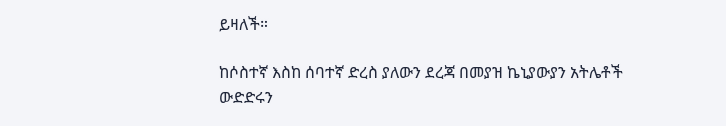ይዛለች።

ከሶስተኛ እስከ ሰባተኛ ድረስ ያለውን ደረጃ በመያዝ ኬኒያውያን አትሌቶች ውድድሩን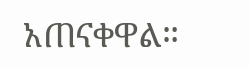አጠናቀዋል።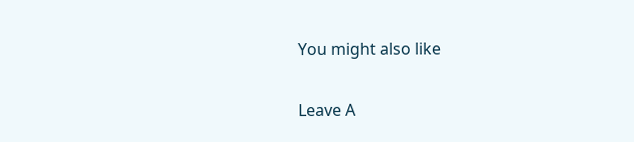You might also like

Leave A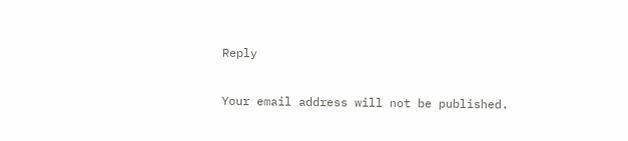Reply

Your email address will not be published.